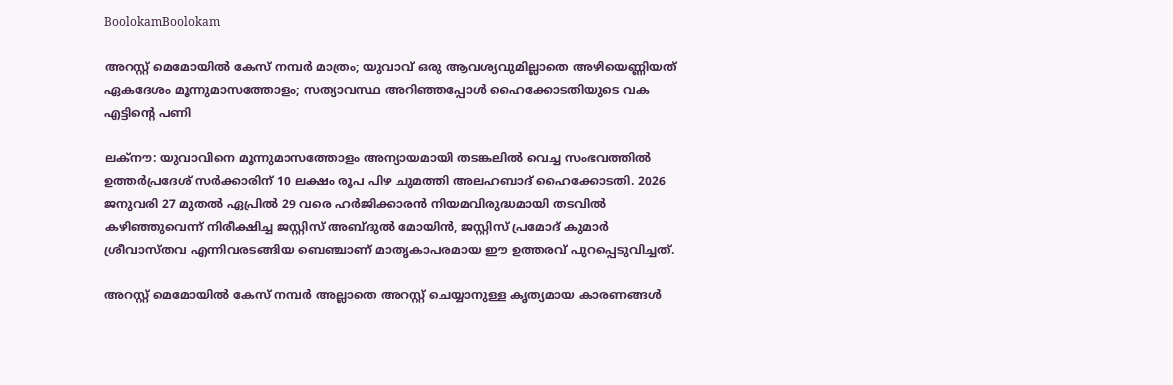BoolokamBoolokam

അറസ്റ്റ് മെമോയിൽ കേസ് നമ്പർ മാത്രം; യുവാവ് ഒരു ആവശ്യവുമില്ലാതെ അഴിയെണ്ണിയത് ഏകദേശം മൂന്നുമാസത്തോളം; സത്യാവസ്ഥ അറിഞ്ഞപ്പോൾ ഹൈക്കോടതിയുടെ വക എട്ടിന്റെ പണി

ലക്നൗ: യുവാവിനെ മൂന്നുമാസത്തോളം അന്യായമായി തടങ്കലിൽ വെച്ച സംഭവത്തിൽ ഉത്തർപ്രദേശ് സർക്കാരിന് 10 ലക്ഷം രൂപ പിഴ ചുമത്തി അലഹബാദ് ഹൈക്കോടതി. 2026 ജനുവരി 27 മുതൽ ഏപ്രിൽ 29 വരെ ഹർജിക്കാരൻ നിയമവിരുദ്ധമായി തടവിൽ കഴിഞ്ഞുവെന്ന് നിരീക്ഷിച്ച ജസ്റ്റിസ് അബ്ദുൽ മോയിൻ, ജസ്റ്റിസ് പ്രമോദ് കുമാർ ശ്രീവാസ്തവ എന്നിവരടങ്ങിയ ബെഞ്ചാണ് മാതൃകാപരമായ ഈ ഉത്തരവ് പുറപ്പെടുവിച്ചത്.

അറസ്റ്റ് മെമോയിൽ കേസ് നമ്പർ അല്ലാതെ അറസ്റ്റ് ചെയ്യാനുള്ള കൃത്യമായ കാരണങ്ങൾ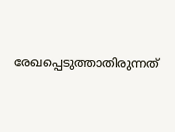രേഖപ്പെടുത്താതിരുന്നത്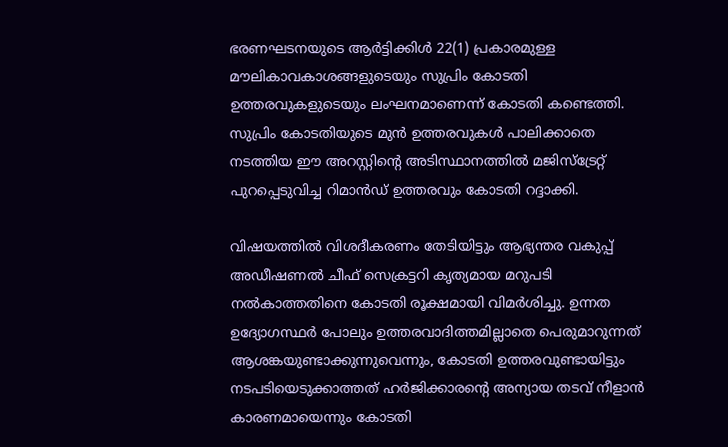ഭരണഘടനയുടെ ആർട്ടിക്കിൾ 22(1) പ്രകാരമുള്ള മൗലികാവകാശങ്ങളുടെയും സുപ്രിം കോടതി ഉത്തരവുകളുടെയും ലംഘനമാണെന്ന് കോടതി കണ്ടെത്തി. സുപ്രിം കോടതിയുടെ മുൻ ഉത്തരവുകൾ പാലിക്കാതെ നടത്തിയ ഈ അറസ്റ്റിന്റെ അടിസ്ഥാനത്തിൽ മജിസ്‌ട്രേറ്റ് പുറപ്പെടുവിച്ച റിമാൻഡ് ഉത്തരവും കോടതി റദ്ദാക്കി.

വിഷയത്തിൽ വിശദീകരണം തേടിയിട്ടും ആഭ്യന്തര വകുപ്പ് അഡീഷണൽ ചീഫ് സെക്രട്ടറി കൃത്യമായ മറുപടി നൽകാത്തതിനെ കോടതി രൂക്ഷമായി വിമർശിച്ചു. ഉന്നത ഉദ്യോഗസ്ഥർ പോലും ഉത്തരവാദിത്തമില്ലാതെ പെരുമാറുന്നത് ആശങ്കയുണ്ടാക്കുന്നുവെന്നും, കോടതി ഉത്തരവുണ്ടായിട്ടും നടപടിയെടുക്കാത്തത് ഹർജിക്കാരന്റെ അന്യായ തടവ് നീളാൻ കാരണമായെന്നും കോടതി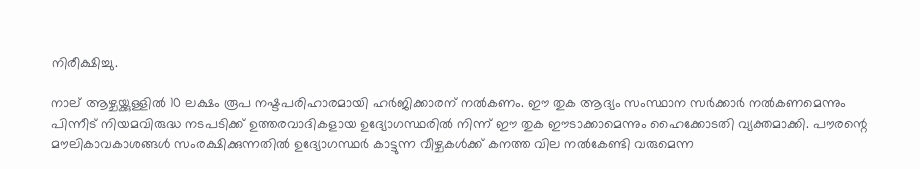നിരീക്ഷിച്ചു.

നാല് ആഴ്ചയ്ക്കുള്ളിൽ 10 ലക്ഷം രൂപ നഷ്ടപരിഹാരമായി ഹർജിക്കാരന് നൽകണം. ഈ തുക ആദ്യം സംസ്ഥാന സർക്കാർ നൽകണമെന്നും പിന്നീട് നിയമവിരുദ്ധ നടപടിക്ക് ഉത്തരവാദികളായ ഉദ്യോഗസ്ഥരിൽ നിന്ന് ഈ തുക ഈടാക്കാമെന്നും ഹൈക്കോടതി വ്യക്തമാക്കി. പൗരന്റെ മൗലികാവകാശങ്ങൾ സംരക്ഷിക്കുന്നതിൽ ഉദ്യോഗസ്ഥർ കാട്ടുന്ന വീഴ്ചകൾക്ക് കനത്ത വില നൽകേണ്ടി വരുമെന്ന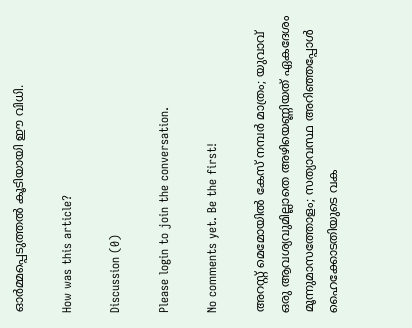ഓർമ്മപ്പെടുത്തൽ കൂടിയായി ഈ വിധി.

How was this article?

Discussion (0)

Please login to join the conversation.

No comments yet. Be the first!

അറസ്റ്റ് മെമോയിൽ കേസ് നമ്പർ മാത്രം; യുവാവ് ഒരു ആവശ്യവുമില്ലാതെ അഴിയെണ്ണിയത് ഏകദേശം മൂന്നുമാസത്തോളം; സത്യാവസ്ഥ അറിഞ്ഞപ്പോൾ ഹൈക്കോടതിയുടെ വക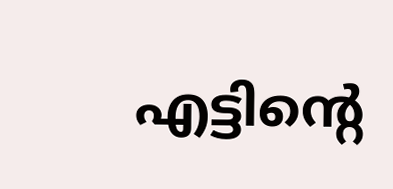എട്ടിന്റെ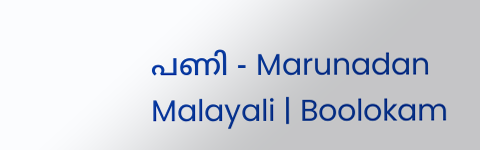പണി - Marunadan Malayali | Boolokam